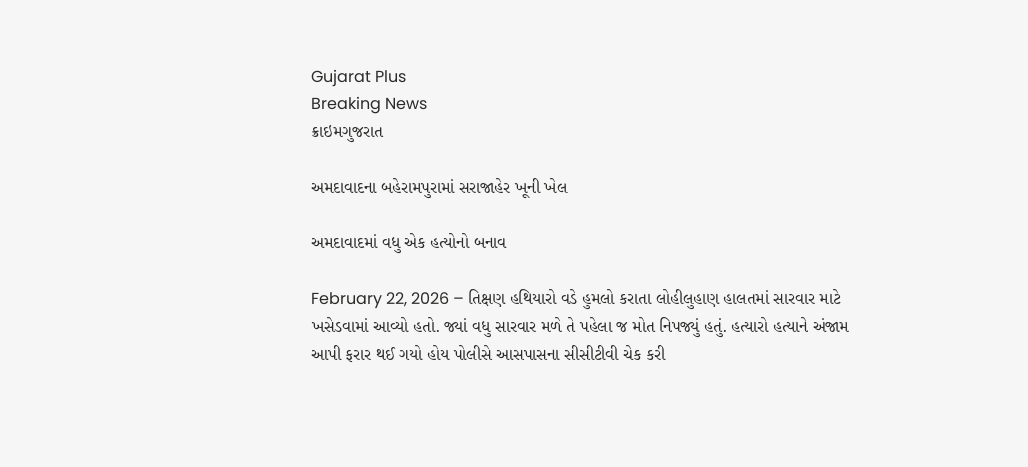Gujarat Plus
Breaking News
ક્રાઇમગુજરાત

અમદાવાદના બહેરામપુરામાં સરાજાહેર ખૂની ખેલ

અમદાવાદમાં વધુ એક હત્યોનો બનાવ

February 22, 2026 – તિક્ષણ હથિયારો વડે હુમલો કરાતા લોહીલુહાણ હાલતમાં સારવાર માટે ખસેડવામાં આવ્યો હતો. જ્યાં વધુ સારવાર મળે તે પહેલા જ મોત નિપજ્યું હતું. હત્યારો હત્યાને અંજામ આપી ફરાર થઈ ગયો હોય પોલીસે આસપાસના સીસીટીવી ચેક કરી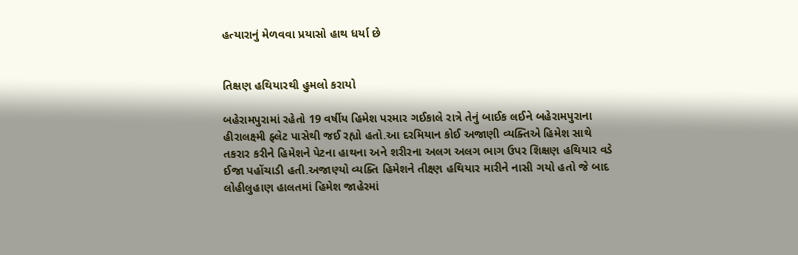હત્યારાનું મેળવવા પ્રયાસો હાથ ધર્યા છે


તિક્ષણ હથિયારથી હુમલો કરાયો

બહેરામપુરામાં રહેતો 19 વર્ષીય હિમેશ પરમાર ગઈકાલે રાત્રે તેનું બાઈક લઈને બહેરામપુરાના હીરાલક્ષ્મી ફ્લેટ પાસેથી જઈ રહ્યો હતો.આ દરમિયાન કોઈ અજાણી વ્યક્તિએ હિમેશ સાથે તકરાર કરીને હિમેશને પેટના હાથના અને શરીરના અલગ અલગ ભાગ ઉપર શિક્ષણ હથિયાર વડે ઈજા પહોંચાડી હતી.અજાણ્યો વ્યક્તિ હિમેશને તીક્ષ્ણ હથિયાર મારીને નાસી ગયો હતો જે બાદ લોહીલુહાણ હાલતમાં હિમેશ જાહેરમાં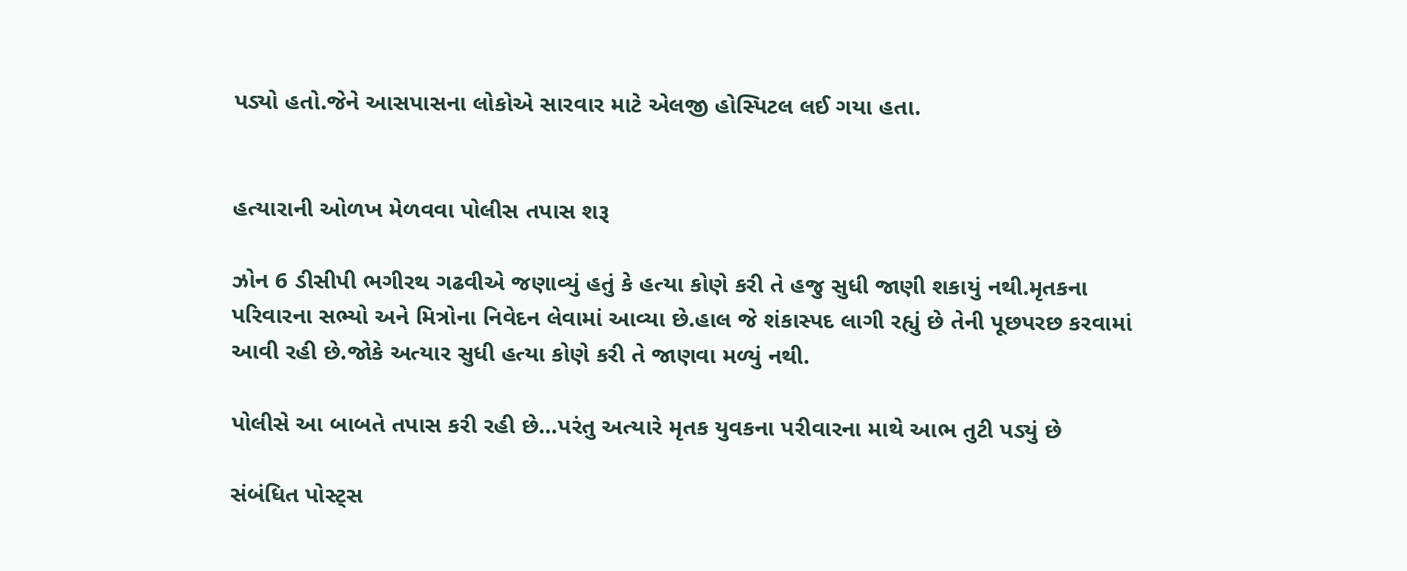પડ્યો હતો.જેને આસપાસના લોકોએ સારવાર માટે એલજી હોસ્પિટલ લઈ ગયા હતા.


હત્યારાની ઓળખ મેળવવા પોલીસ તપાસ શરૂ

ઝોન 6 ડીસીપી ભગીરથ ગઢવીએ જણાવ્યું હતું કે હત્યા કોણે કરી તે હજુ સુધી જાણી શકાયું નથી.મૃતકના પરિવારના સભ્યો અને મિત્રોના નિવેદન લેવામાં આવ્યા છે.હાલ જે શંકાસ્પદ લાગી રહ્યું છે તેની પૂછપરછ કરવામાં આવી રહી છે.જોકે અત્યાર સુધી હત્યા કોણે કરી તે જાણવા મળ્યું નથી.

પોલીસે આ બાબતે તપાસ કરી રહી છે…પરંતુ અત્યારે મૃતક યુવકના પરીવારના માથે આભ તુટી પડ્યું છે

સંબંધિત પોસ્ટ્સ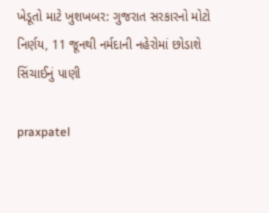ખેડૂતો માટે ખુશખબર: ગુજરાત સરકારનો મોટો નિર્ણય, 11 જૂનથી નર્મદાની નહેરોમાં છોડાશે સિંચાઈનું પાણી

praxpatel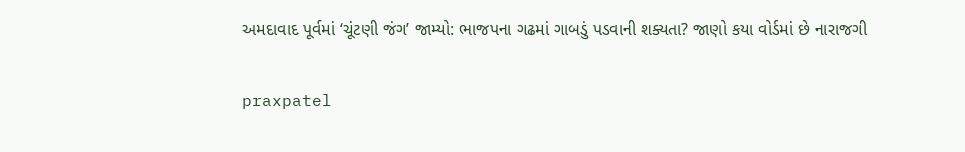અમદાવાદ પૂર્વમાં ‘ચૂંટણી જંગ’ જામ્યો: ભાજપના ગઢમાં ગાબડું પડવાની શક્યતા? જાણો કયા વોર્ડમાં છે નારાજગી

praxpatel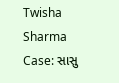Twisha Sharma Case: સાસુ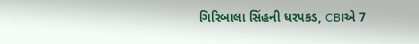ગિરિબાલા સિંહની ધરપકડ, CBIએ 7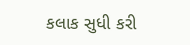કલાક સુધી કરી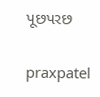પૂછપરછ

praxpatel